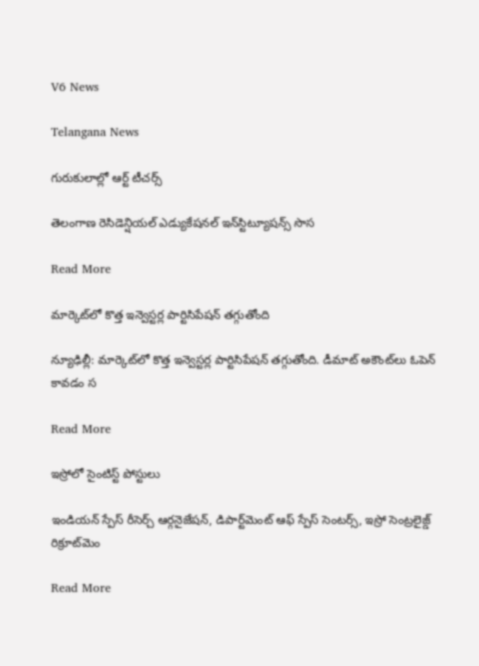V6 News

Telangana News

గురుకులాల్లో ఆర్ట్‌‌‌‌ టీచర్స్

తెలంగాణ రెసిడెన్షియల్‌‌‌‌ ఎడ్యుకేషనల్‌‌‌‌ ఇన్‌‌‌‌స్టిట్యూషన్స్‌‌‌‌ సొస

Read More

మార్కెట్‌‌‌‌లో కొత్త ఇన్వెస్టర్ల పార్టిసిపేషన్‌‌ తగ్గుతోంది

న్యూఢిల్లీ: మార్కెట్‌‌‌‌లో కొత్త ఇన్వెస్టర్ల పార్టిసిపేషన్‌‌ తగ్గుతోంది. డీమాట్ అకౌంట్‌‌లు ఓపెన్‌ కావడం స

Read More

ఇస్రోలో సైంటిస్ట్ పోస్టులు

ఇండియన్ స్పేస్ రీసెర్చ్ ఆర్గనైజేషన్, డిపార్ట్‌‌‌‌మెంట్ ఆఫ్ స్పేస్ సెంటర్స్, ఇస్రో సెంట్రలైజ్డ్ రిక్రూట్‌‌‌‌మెం

Read More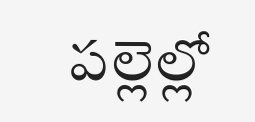పల్లెల్లో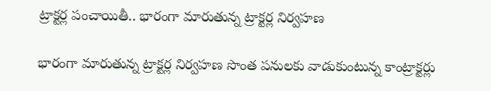ట్రాక్టర్ల పంచాయితీ.. భారంగా మారుతున్న ట్రాక్టర్ల నిర్వహణ

భారంగా మారుతున్న ట్రాక్టర్ల నిర్వహణ సొంత పనులకు వాడుకుంటున్న కాంట్రాక్టర్లు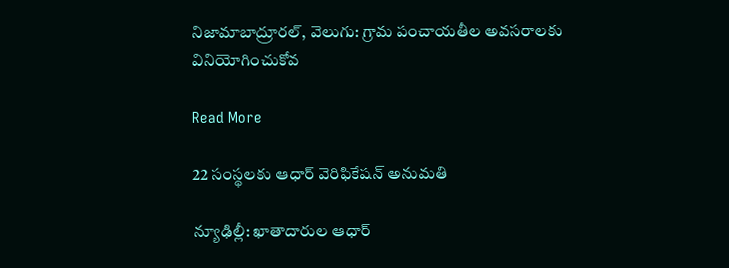నిజామాబాద్రూరల్, వెలుగు: గ్రామ పంచాయతీల అవసరాలకు వినియోగించుకోవ

Read More

22 సంస్థలకు ఆధార్ వెరిఫికేషన్ అనుమతి

న్యూఢిల్లీ: ఖాతాదారుల ఆధార్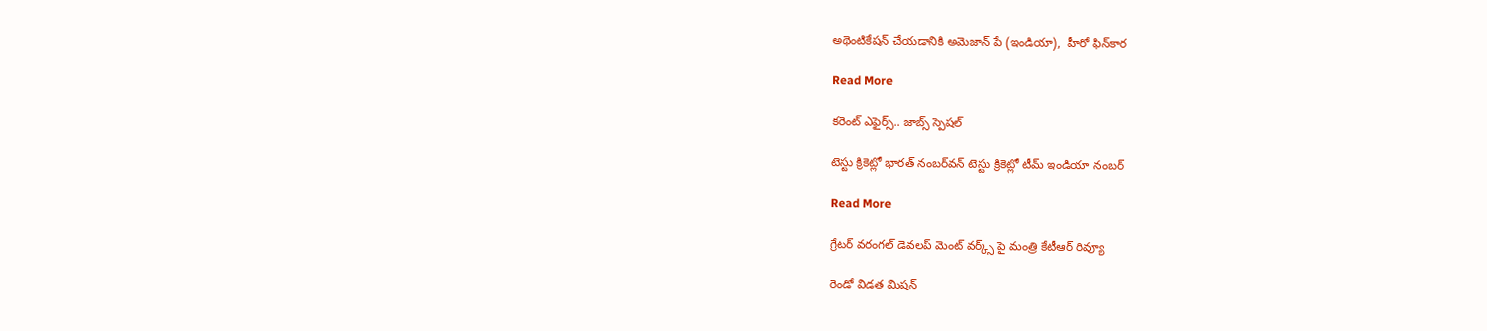అథెంటికేషన్ చేయడానికి అమెజాన్ పే (ఇండియా),  హీరో ఫిన్‌‌‌‌‌‌‌‌‌‌కార

Read More

కరెంట్ ఎఫైర్స్.. జాబ్స్ స్పెషల్

టెస్టు క్రికెట్లో భారత్ నంబర్‌‌‌‌వన్‌‌‌‌ టెస్టు క్రికెట్లో టీమ్‌‌‌‌ ఇండియా నంబర్‌

Read More

గ్రేటర్ వరంగల్ డెవలప్ మెంట్ వర్క్స్ పై మంత్రి కేటీఆర్ రివ్యూ

రెండో విడత మిషన్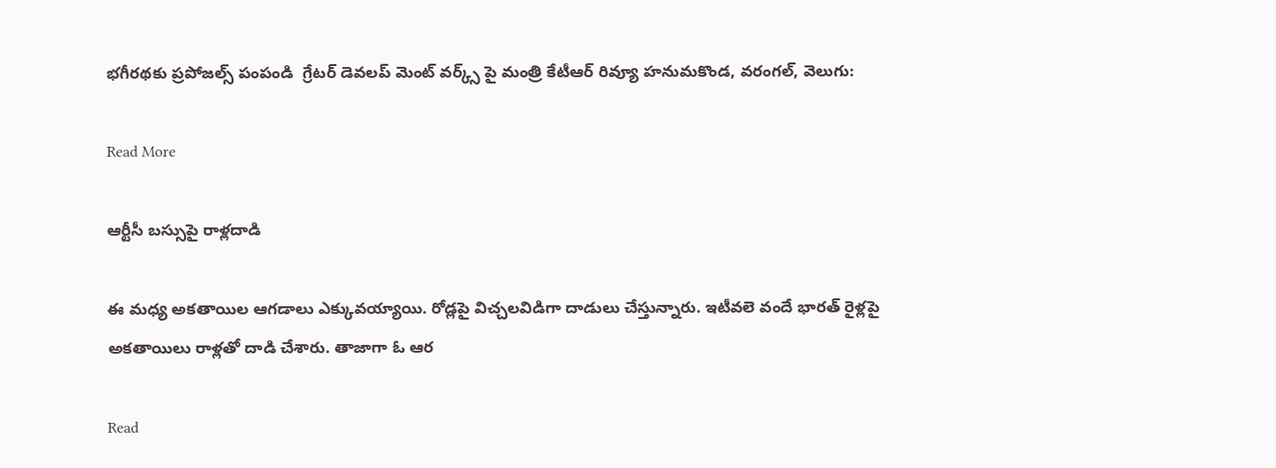భగీరథకు ప్రపోజల్స్ పంపండి  గ్రేటర్ డెవలప్ మెంట్ వర్క్స్ పై మంత్రి కేటీఆర్ రివ్యూ హనుమకొండ, వరంగల్, వెలుగు:

Read More

ఆర్టీసీ బస్సుపై రాళ్లదాడి

ఈ మధ్య అకతాయిల ఆగడాలు ఎక్కువయ్యాయి. రోడ్లపై విచ్చలవిడిగా దాడులు చేస్తున్నారు. ఇటీవలె వందే భారత్ రైళ్లపై అకతాయిలు రాళ్లతో దాడి చేశారు. తాజాగా ఓ ఆర

Read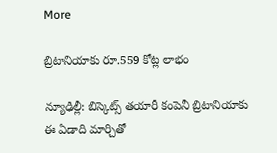More

బ్రిటానియాకు రూ.559 కోట్ల లాభం

న్యూఢిల్లీ: బిస్కెట్స్ తయారీ కంపెనీ బ్రిటానియాకు ఈ ఏడాది మార్చితో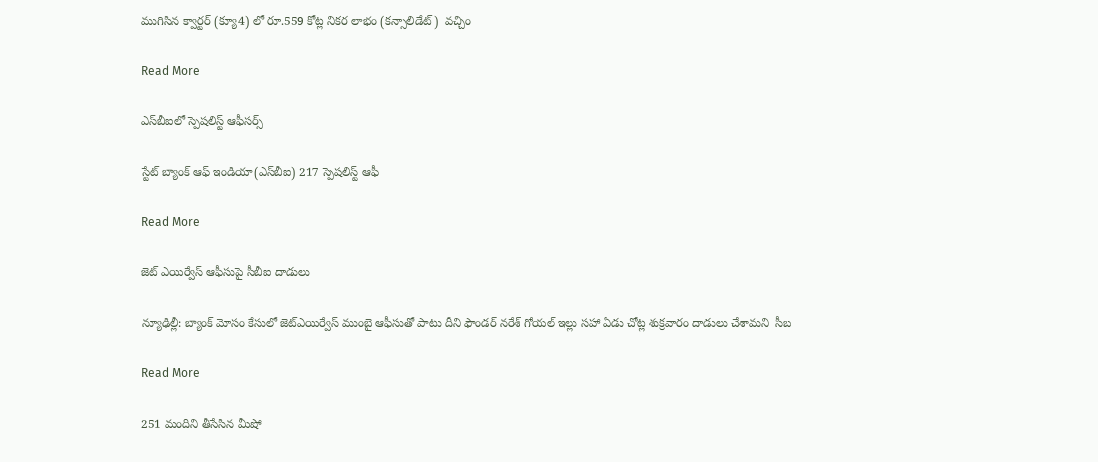ముగిసిన క్వార్టర్ (క్యూ4) లో రూ.559 కోట్ల నికర లాభం (కన్సాలిడేట్‌)  వచ్చిం

Read More

ఎస్‌‌‌‌బీఐలో స్పెషలిస్ట్‌‌‌‌ ఆఫీసర్స్

స్టేట్‌‌‌‌ బ్యాంక్‌‌‌‌ ఆఫ్‌‌‌‌ ఇండియా(ఎస్‌‌‌‌బీఐ) 217 స్పెషలిస్ట్ ఆఫీ

Read More

జెట్ ఎయిర్వేస్ ఆఫీసుపై సీబీఐ దాడులు

న్యూఢిల్లీ: బ్యాంక్ మోసం కేసులో జెట్ఎయిర్వేస్ ముంబై ఆఫీసుతో పాటు దీని ఫౌండర్ నరేశ్ గోయల్ ఇల్లు సహా ఏడు చోట్ల శుక్రవారం దాడులు చేశామని  సీబ

Read More

251 మందిని తీసేసిన మీషో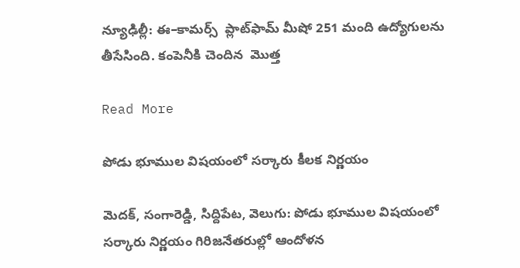న్యూఢిల్లీ: ఈ–కామర్స్  ప్లాట్‌‌‌‌ఫామ్‌‌ మీషో 251 మంది ఉద్యోగులను  తీసేసింది. కంపెనీకి చెందిన  మొత్త

Read More

పోడు భూముల విషయంలో సర్కారు కీలక నిర్ణయం

మెదక్, సంగారెడ్డి, సిద్దిపేట, వెలుగు: పోడు భూముల విషయంలో సర్కారు నిర్ణయం గిరిజనేతరుల్లో ఆందోళన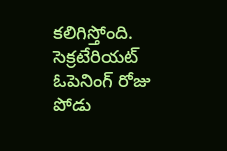కలిగిస్తోంది. సెక్రటేరియట్ ఓపెనింగ్ రోజు పోడు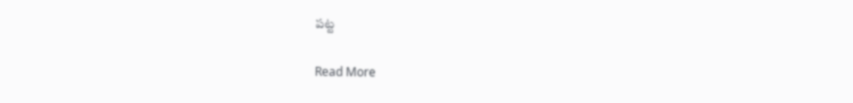పట్ట

Read More